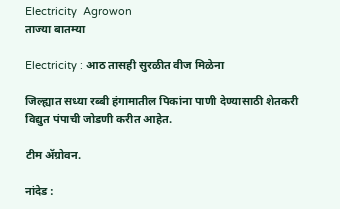Electricity  Agrowon
ताज्या बातम्या

Electricity : आठ तासही सुरळीत वीज मिळेना

जिल्ह्यात सध्या रब्बी हंगामातील पिकांना पाणी देण्यासाठी शेतकरी विद्युत पंपाची जोडणी करीत आहेत.

टीम ॲग्रोवन.

नांदेड :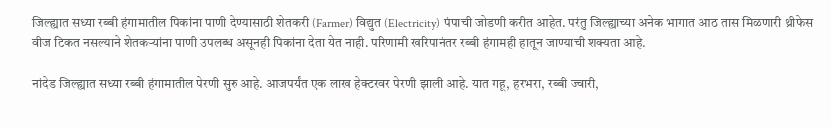जिल्ह्यात सध्या रब्बी हंगामातील पिकांना पाणी देण्यासाठी शेतकरी (Farmer) विद्युत (Electricity) पंपाची जोडणी करीत आहेत. परंतु जिल्ह्याच्या अनेक भागात आठ तास मिळणारी थ्रीफेस वीज टिकत नसल्याने शेतकऱ्यांना पाणी उपलब्ध असूनही पिकांना देता येत नाही. परिणामी खरिपानंतर रब्बी हंगामही हातून जाण्याची शक्यता आहे.

नांदेड जिल्ह्यात सध्या रब्बी हंगामातील पेरणी सुरु आहे. आजपर्यंत एक लाख हेक्टरवर पेरणी झाली आहे. यात गहू, हरभरा, रब्बी ज्वारी,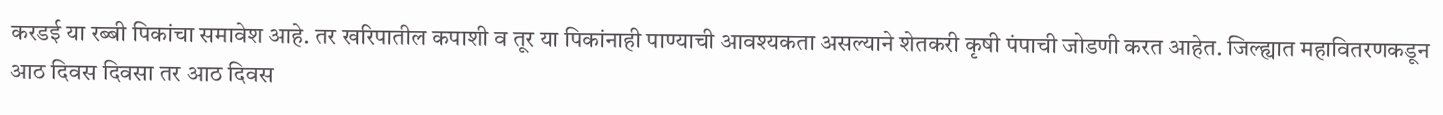करडई या रब्बी पिकांचा समावेश आहे. तर खरिपातील कपाशी व तूर या पिकांनाही पाण्याची आवश्यकता असल्याने शेतकरी कृषी पंपाची जोडणी करत आहेत. जिल्ह्यात महावितरणकडून आठ दिवस दिवसा तर आठ दिवस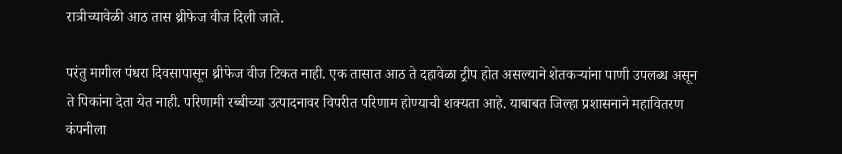रात्रीच्यावेळी आठ तास थ्रीफेज वीज दिली जाते.

परंतु मागील पंधरा दिवसापासून थ्रीफेज वीज टिकत नाही. एक तासात आठ ते दहावेळा ट्रीप होत असल्याने शेतकऱ्यांना पाणी उपलब्ध असून ते पिकांना देता येत नाही. परिणामी रब्बीच्या उत्पादनावर विपरीत परिणाम होण्याची शक्यता आहे. याबाबत जिल्हा प्रशासनाने महावितरण कंपनीला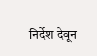निर्देश देवून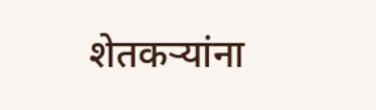शेतकऱ्यांना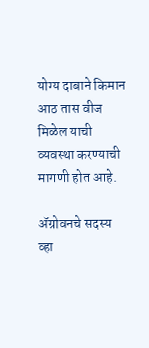योग्य दाबाने किमान आठ तास वीज मिळेल याची व्यवस्था करण्याची मागणी होत आहे.

ॲग्रोवनचे सदस्य व्हा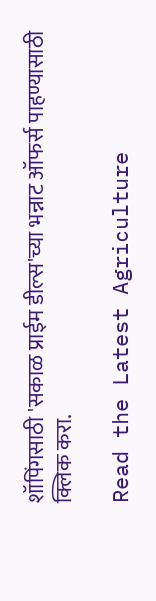शॉपिंगसाठी 'सकाळ प्राईम डील्स'च्या भन्नाट ऑफर्स पाहण्यासाठी क्लिक करा.

Read the Latest Agriculture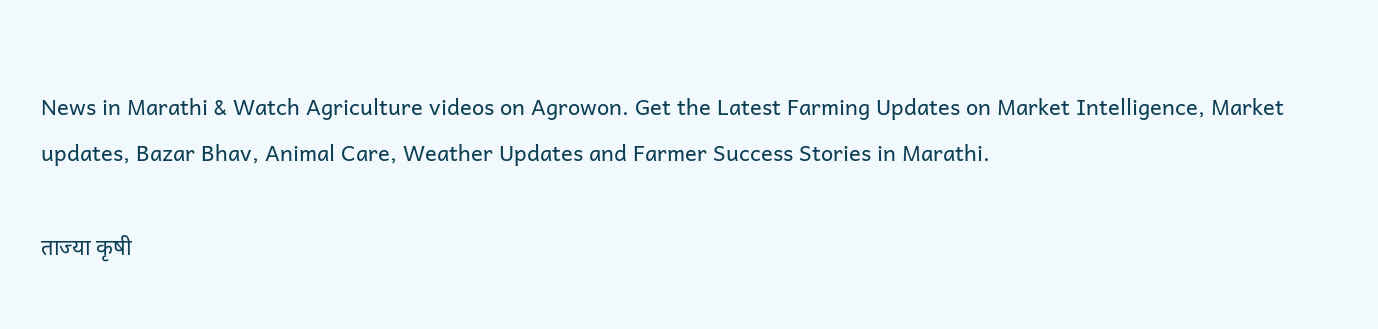News in Marathi & Watch Agriculture videos on Agrowon. Get the Latest Farming Updates on Market Intelligence, Market updates, Bazar Bhav, Animal Care, Weather Updates and Farmer Success Stories in Marathi.

ताज्या कृषी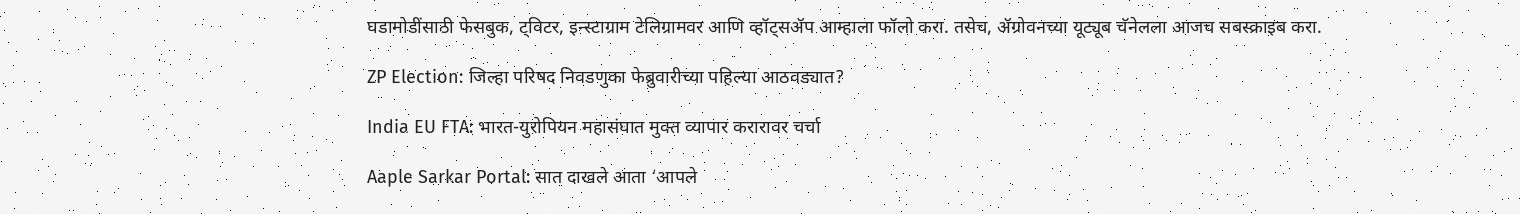घडामोडींसाठी फेसबुक, ट्विटर, इन्स्टाग्राम टेलिग्रामवर आणि व्हॉट्सॲप आम्हाला फॉलो करा. तसेच, ॲग्रोवनच्या यूट्यूब चॅनेलला आजच सबस्क्राइब करा.

ZP Election: जिल्हा परिषद निवडणुका फेब्रुवारीच्या पहिल्या आठवड्यात?

India EU FTA: भारत-युरोपियन महासंघात मुक्त व्यापार करारावर चर्चा

Aaple Sarkar Portal: सात दाखले आता ‘आपले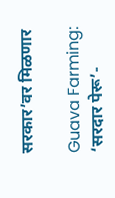सरकार’वर मिळणार

Guava Farming: ‘सरदार पेरू’-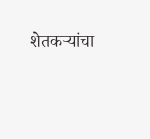शेतकऱ्यांचा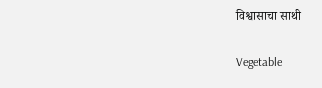विश्वासाचा साथी

Vegetable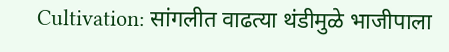Cultivation: सांगलीत वाढत्या थंडीमुळे भाजीपाला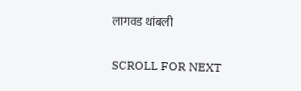लागवड थांबली

SCROLL FOR NEXT